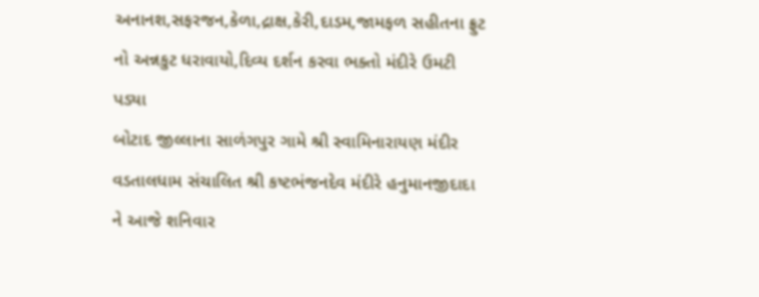અનાનશ,સફરજન,કેળા,દ્રાક્ષ,કેરી,દાડમ,જામફળ સહીતના ફ્રુટ નો અન્નકુટ ધરાવાયો,દિવ્ય દર્શન કરવા ભક્તો મંદીરે ઉમટી પડ્યા
બોટાદ જીલ્લાના સાળંગપુર ગામે શ્રી સ્વામિનારાયણ મંદીર વડતાલધામ સંચાલિત શ્રી કષ્ટભંજનદેવ મંદીરે હનુમાનજીદાદા ને આજે શનિવાર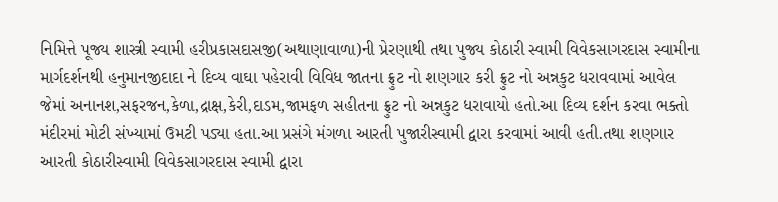નિમિત્તે પૂજ્ય શાસ્ત્રી સ્વામી હરીપ્રકાસદાસજી(અથાણાવાળા)ની પ્રેરણાથી તથા પુજ્ય કોઠારી સ્વામી વિવેકસાગરદાસ સ્વામીના માર્ગદર્શનથી હનુમાનજીદાદા ને દિવ્ય વાઘા પહેરાવી વિવિધ જાતના ફ્રુટ નો શણગાર કરી ફ્રુટ નો અન્નકુટ ધરાવવામાં આવેલ જેમાં અનાનશ,સફરજન,કેળા,દ્રાક્ષ,કેરી,દાડમ,જામફળ સહીતના ફ્રુટ નો અન્નકુટ ધરાવાયો હતો.આ દિવ્ય દર્શન કરવા ભક્તો મંદીરમાં મોટી સંખ્યામાં ઉમટી પડ્યા હતા.આ પ્રસંગે મંગળા આરતી પુજારીસ્વામી દ્વારા કરવામાં આવી હતી.તથા શણગાર આરતી કોઠારીસ્વામી વિવેકસાગરદાસ સ્વામી દ્વારા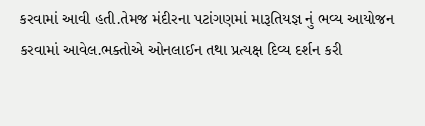કરવામાં આવી હતી.તેમજ મંદીરના પટાંગણમાં મારૂતિયજ્ઞ નું ભવ્ય આયોજન કરવામાં આવેલ.ભક્તોએ ઓનલાઈન તથા પ્રત્યક્ષ દિવ્ય દર્શન કરી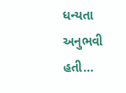ધન્યતા અનુભવી હતી…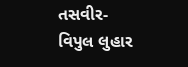તસવીર-વિપુલ લુહાર